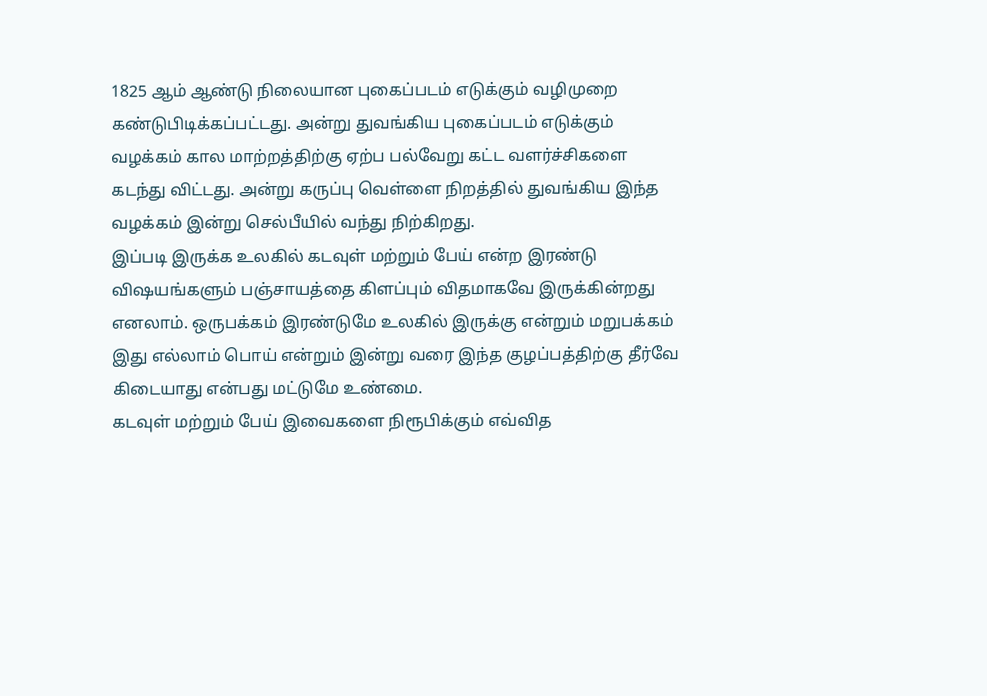1825 ஆம் ஆண்டு நிலையான புகைப்படம் எடுக்கும் வழிமுறை கண்டுபிடிக்கப்பட்டது. அன்று துவங்கிய புகைப்படம் எடுக்கும் வழக்கம் கால மாற்றத்திற்கு ஏற்ப பல்வேறு கட்ட வளர்ச்சிகளை கடந்து விட்டது. அன்று கருப்பு வெள்ளை நிறத்தில் துவங்கிய இந்த வழக்கம் இன்று செல்பீயில் வந்து நிற்கிறது.
இப்படி இருக்க உலகில் கடவுள் மற்றும் பேய் என்ற இரண்டு விஷயங்களும் பஞ்சாயத்தை கிளப்பும் விதமாகவே இருக்கின்றது எனலாம். ஒருபக்கம் இரண்டுமே உலகில் இருக்கு என்றும் மறுபக்கம் இது எல்லாம் பொய் என்றும் இன்று வரை இந்த குழப்பத்திற்கு தீர்வே கிடையாது என்பது மட்டுமே உண்மை.
கடவுள் மற்றும் பேய் இவைகளை நிரூபிக்கும் எவ்வித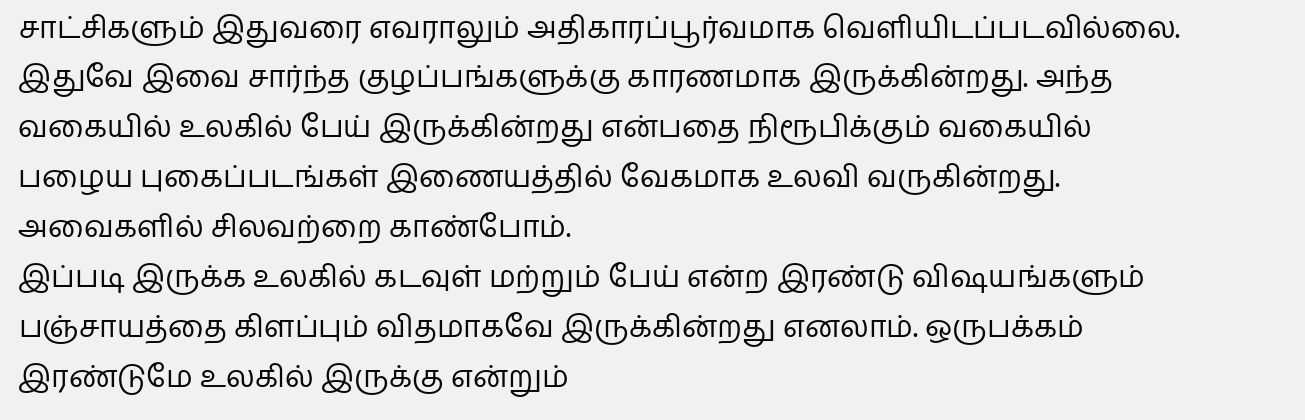சாட்சிகளும் இதுவரை எவராலும் அதிகாரப்பூர்வமாக வெளியிடப்படவில்லை. இதுவே இவை சார்ந்த குழப்பங்களுக்கு காரணமாக இருக்கின்றது. அந்த வகையில் உலகில் பேய் இருக்கின்றது என்பதை நிரூபிக்கும் வகையில் பழைய புகைப்படங்கள் இணையத்தில் வேகமாக உலவி வருகின்றது. அவைகளில் சிலவற்றை காண்போம்.
இப்படி இருக்க உலகில் கடவுள் மற்றும் பேய் என்ற இரண்டு விஷயங்களும் பஞ்சாயத்தை கிளப்பும் விதமாகவே இருக்கின்றது எனலாம். ஒருபக்கம் இரண்டுமே உலகில் இருக்கு என்றும்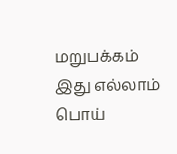மறுபக்கம் இது எல்லாம் பொய்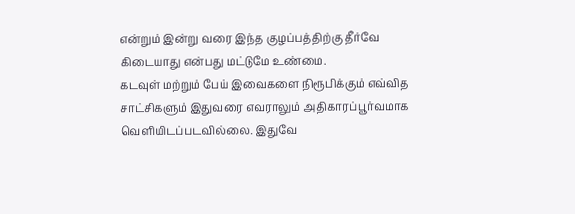என்றும் இன்று வரை இந்த குழப்பத்திற்கு தீர்வே கிடையாது என்பது மட்டுமே உண்மை.
கடவுள் மற்றும் பேய் இவைகளை நிரூபிக்கும் எவ்வித சாட்சிகளும் இதுவரை எவராலும் அதிகாரப்பூர்வமாக வெளியிடப்படவில்லை. இதுவே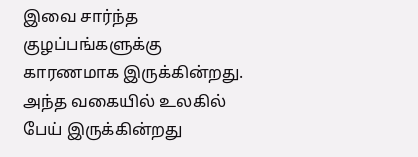இவை சார்ந்த குழப்பங்களுக்கு காரணமாக இருக்கின்றது. அந்த வகையில் உலகில் பேய் இருக்கின்றது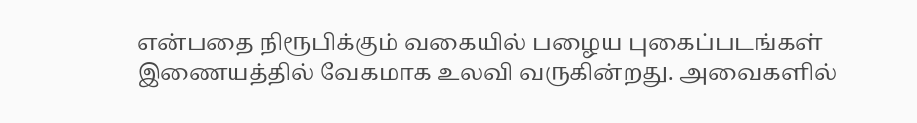என்பதை நிரூபிக்கும் வகையில் பழைய புகைப்படங்கள் இணையத்தில் வேகமாக உலவி வருகின்றது. அவைகளில்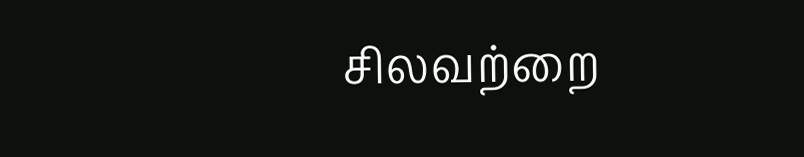சிலவற்றை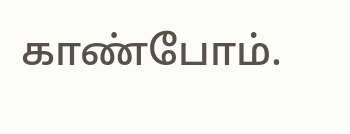காண்போம்.